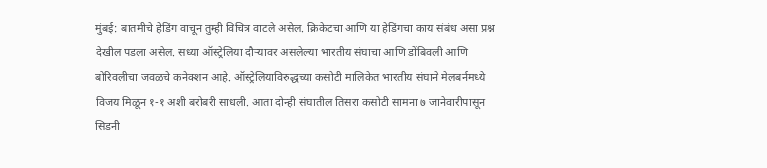मुंबई: बातमीचे हेडिंग वाचून तुम्ही विचित्र वाटले असेल. क्रिकेटचा आणि या हेडिंगचा काय संबंध असा प्रश्न देखील पडला असेल. सध्या ऑस्ट्रेलिया दौऱ्यावर असलेल्या भारतीय संघाचा आणि डोंबिवली आणि बोरिवलीचा जवळचे कनेक्शन आहे. ऑस्ट्रेलियाविरुद्धच्या कसोटी मालिकेत भारतीय संघाने मेलबर्नमध्ये विजय मिळून १-१ अशी बरोबरी साधली. आता दोन्ही संघातील तिसरा कसोटी सामना ७ जानेवारीपासून सिडनी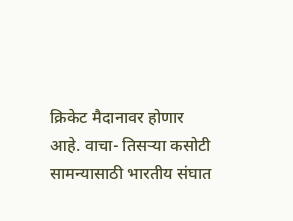क्रिकेट मैदानावर होणार आहे. वाचा- तिसऱ्या कसोटी सामन्यासाठी भारतीय संघात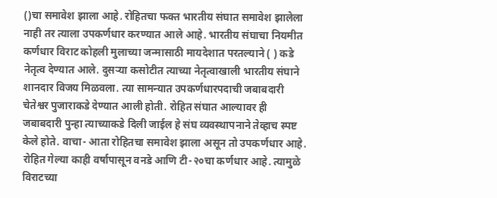()चा समावेश झाला आहे. रोहितचा फक्त भारतीय संघात समावेश झालेला नाही तर त्याला उपकर्णधार करण्यात आले आहे. भारतीय संघाचा नियमीत कर्णधार विराट कोहली मुलाच्या जन्मासाठी मायदेशात परतल्याने ( ) कडे नेतृत्व देण्यात आले. दुसऱ्या कसोटीत त्याच्या नेतृत्वाखाली भारतीय संघाने शानदार विजय मिळवला. त्या सामन्यात उपकर्णधारपदाची जबाबदारी चेतेश्वर पुजाराकडे देण्यात आली होती. रोहित संघात आल्यावर ही जबाबदारी पुन्हा त्याच्याकडे दिली जाईल हे संघ व्यवस्थापनाने तेव्हाच स्पष्ट केले होते. वाचा- आता रोहितचा समावेश झाला असून तो उपकर्णधार आहे. रोहित गेल्या काही वर्षापासून वनडे आणि टी-२०चा कर्णधार आहे. त्यामुळे विराटच्या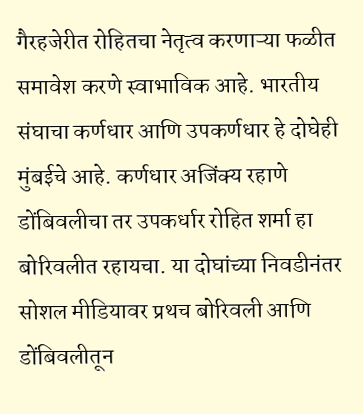गैरहजेरीत रोहितचा नेतृत्व करणाऱ्या फळीत समावेश करणे स्वाभाविक आहे. भारतीय संघाचा कर्णधार आणि उपकर्णधार हे दोघेही मुंबईचे आहे. कर्णधार अजिंक्य रहाणे डोंबिवलीचा तर उपकर्धार रोहित शर्मा हा बोरिवलीत रहायचा. या दोघांच्या निवडीनंतर सोशल मीडियावर प्रथच बोरिवली आणि डोंबिवलीतून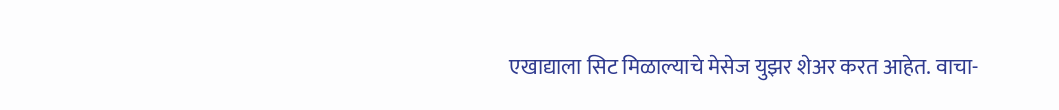एखाद्याला सिट मिळाल्याचे मेसेज युझर शेअर करत आहेत. वाचा-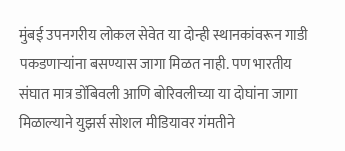मुंबई उपनगरीय लोकल सेवेत या दोन्ही स्थानकांवरून गाडी पकडणाऱ्यांना बसण्यास जागा मिळत नाही. पण भारतीय संघात मात्र डोंबिवली आणि बोरिवलीच्या या दोघांना जागा मिळाल्याने युझर्स सोशल मीडियावर गंमतीने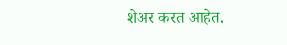शेअर करत आहेत.